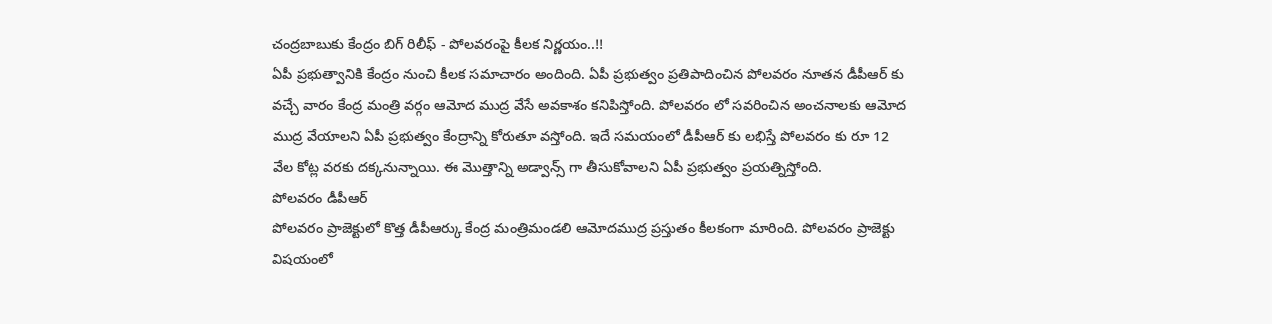చంద్రబాబుకు కేంద్రం బిగ్ రిలీఫ్ - పోలవరంపై కీలక నిర్ణయం..!!
ఏపీ ప్రభుత్వానికి కేంద్రం నుంచి కీలక సమాచారం అందింది. ఏపీ ప్రభుత్వం ప్రతిపాదించిన పోలవరం నూతన డీపీఆర్ కు వచ్చే వారం కేంద్ర మంత్రి వర్గం ఆమోద ముద్ర వేసే అవకాశం కనిపిస్తోంది. పోలవరం లో సవరించిన అంచనాలకు ఆమోద ముద్ర వేయాలని ఏపీ ప్రభుత్వం కేంద్రాన్ని కోరుతూ వస్తోంది. ఇదే సమయంలో డీపీఆర్ కు లభిస్తే పోలవరం కు రూ 12 వేల కోట్ల వరకు దక్కనున్నాయి. ఈ మొత్తాన్ని అడ్వాన్స్ గా తీసుకోవాలని ఏపీ ప్రభుత్వం ప్రయత్నిస్తోంది.
పోలవరం డీపీఆర్
పోలవరం ప్రాజెక్టులో కొత్త డీపీఆర్కు కేంద్ర మంత్రిమండలి ఆమోదముద్ర ప్రస్తుతం కీలకంగా మారింది. పోలవరం ప్రాజెక్టు విషయంలో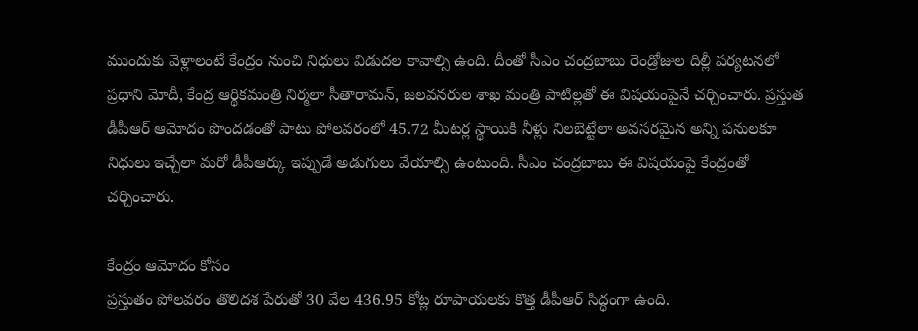ముందుకు వెళ్లాలంటే కేంద్రం నుంచి నిధులు విడుదల కావాల్సి ఉంది. దీంతో సీఎం చంద్రబాబు రెండ్రోజుల దిల్లీ పర్యటనలో ప్రధాని మోదీ, కేంద్ర ఆర్థికమంత్రి నిర్మలా సీతారామన్, జలవనరుల శాఖ మంత్రి పాటిల్లతో ఈ విషయంపైనే చర్చించారు. ప్రస్తుత డీపీఆర్ ఆమోదం పొందడంతో పాటు పోలవరంలో 45.72 మీటర్ల స్థాయికి నీళ్లు నిలబెట్టేలా అవసరమైన అన్ని పనులకూ నిధులు ఇచ్చేలా మరో డీపీఆర్కు ఇప్పుడే అడుగులు వేయాల్సి ఉంటుంది. సీఎం చంద్రబాబు ఈ విషయంపై కేంద్రంతో చర్చించారు.

కేంద్రం ఆమోదం కోసం
ప్రస్తుతం పోలవరం తొలిదశ పేరుతో 30 వేల 436.95 కోట్ల రూపాయలకు కొత్త డీపీఆర్ సిద్ధంగా ఉంది.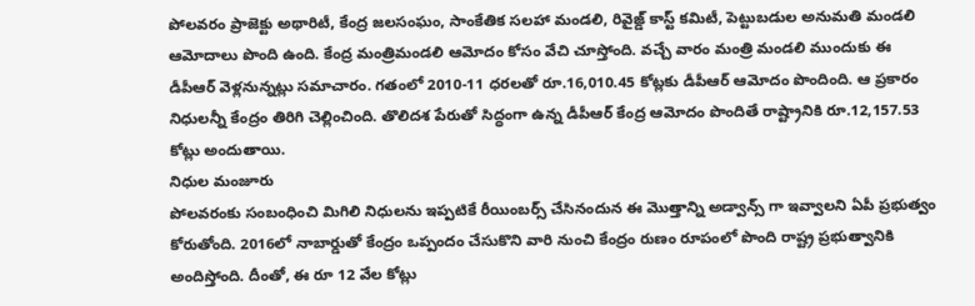పోలవరం ప్రాజెక్టు అథారిటీ, కేంద్ర జలసంఘం, సాంకేతిక సలహా మండలి, రివైజ్డ్ కాస్ట్ కమిటీ, పెట్టుబడుల అనుమతి మండలి ఆమోదాలు పొంది ఉంది. కేంద్ర మంత్రిమండలి ఆమోదం కోసం వేచి చూస్తోంది. వచ్చే వారం మంత్రి మండలి ముందుకు ఈ డీపీఆర్ వెళ్లనున్నట్లు సమాచారం. గతంలో 2010-11 ధరలతో రూ.16,010.45 కోట్లకు డీపీఆర్ ఆమోదం పొందింది. ఆ ప్రకారం నిధులన్నీ కేంద్రం తిరిగి చెల్లించింది. తొలిదశ పేరుతో సిద్ధంగా ఉన్న డీపీఆర్ కేంద్ర ఆమోదం పొందితే రాష్ట్రానికి రూ.12,157.53 కోట్లు అందుతాయి.
నిధుల మంజూరు
పోలవరంకు సంబంధించి మిగిలి నిధులను ఇప్పటికే రీయింబర్స్ చేసినందున ఈ మొత్తాన్ని అడ్వాన్స్ గా ఇవ్వాలని ఏపీ ప్రభుత్వం కోరుతోంది. 2016లో నాబార్డుతో కేంద్రం ఒప్పందం చేసుకొని వారి నుంచి కేంద్రం రుణం రూపంలో పొంది రాష్ట్ర ప్రభుత్వానికి అందిస్తోంది. దీంతో, ఈ రూ 12 వేల కోట్లు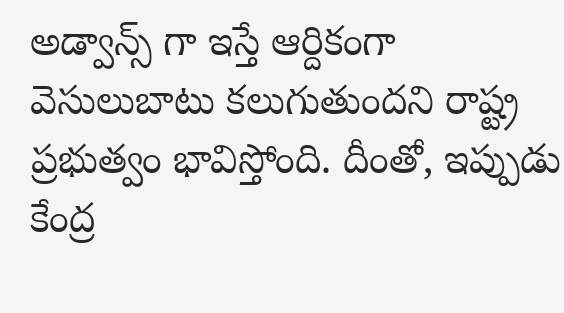అడ్వాన్స్ గా ఇస్తే ఆర్దికంగా వెసులుబాటు కలుగుతుందని రాష్ట్ర ప్రభుత్వం భావిస్తోంది. దీంతో, ఇప్పుడు కేంద్ర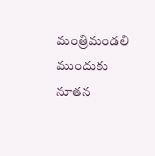మంత్రిమండలి ముందుకు నూతన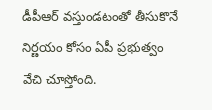డీపీఆర్ వస్తుండటంతో తీసుకొనే నిర్ణయం కోసం ఏపీ ప్రభుత్వం వేచి చూస్తోంది.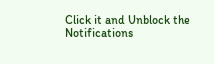Click it and Unblock the Notifications